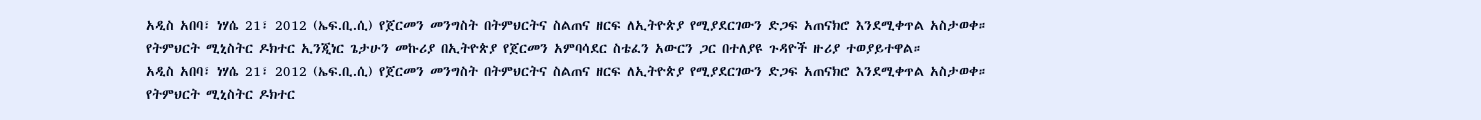አዲስ አበባ፣ ነሃሴ 21፣ 2012 (ኤፍ.ቢ.ሲ) የጀርመን መንግስት በትምህርትና ስልጠና ዘርፍ ለኢትዮጵያ የሚያደርገውን ድጋፍ አጠናክሮ እንደሚቀጥል አስታወቀ።
የትምህርት ሚኒስትር ዶክተር ኢንጂነር ጌታሁን መኩሪያ በኢትዮጵያ የጀርመን አምባሳደር ስቴፈን አውርን ጋር በተለያዩ ጉዳዮች ዙሪያ ተወያይተዋል።
አዲስ አበባ፣ ነሃሴ 21፣ 2012 (ኤፍ.ቢ.ሲ) የጀርመን መንግስት በትምህርትና ስልጠና ዘርፍ ለኢትዮጵያ የሚያደርገውን ድጋፍ አጠናክሮ እንደሚቀጥል አስታወቀ።
የትምህርት ሚኒስትር ዶክተር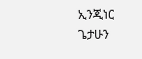ኢንጂነር ጌታሁን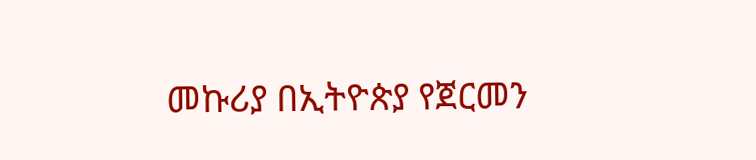መኩሪያ በኢትዮጵያ የጀርመን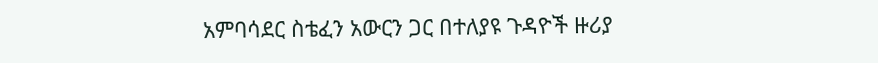አምባሳደር ስቴፈን አውርን ጋር በተለያዩ ጉዳዮች ዙሪያ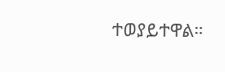ተወያይተዋል።